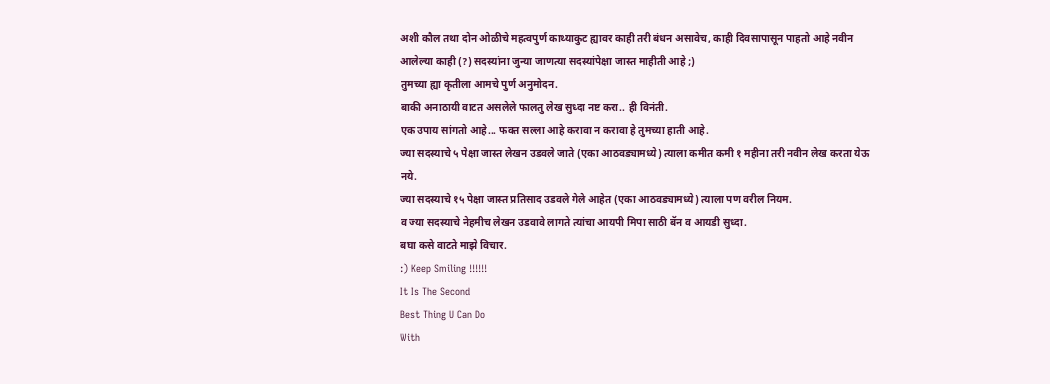अशी कौल तथा दोन ओळीचे महत्वपुर्ण काथ्याकुट ह्यावर काही तरी बंधन असावेच, काही दिवसापासून पाहतो आहे नवीन आलेल्या काही (?) सदस्यांना जुन्या जाणत्या सदस्यांपेक्षा जास्त माहीती आहे ;)
तुमच्या ह्या कृतीला आमचे पुर्ण अनुमोदन.
बाकी अनाठायी वाटत असलेले फालतु लेख सुध्दा नष्ट करा.. ही विनंती.
एक उपाय सांगतो आहे... फक्त सल्ला आहे करावा न करावा हे तुमच्या हाती आहे.
ज्या सदस्याचे ५ पेक्षा जास्त लेखन उडवले जाते (एका आठवड्यामध्ये) त्याला कमीत कमी १ महीना तरी नवीन लेख करता येऊ नये.
ज्या सदस्याचे १५ पेक्षा जास्त प्रतिसाद उडवले गेले आहेत (एका आठवड्यामध्ये) त्याला पण वरील नियम.
व ज्या सदस्याचे नेहमीच लेखन उडवावे लागते त्यांचा आयपी मिपा साठी बॅन व आयडी सुध्दा.
बघा कसे वाटते माझे विचार.
:) Keep Smiling !!!!!!
It Is The Second
Best Thing U Can Do
With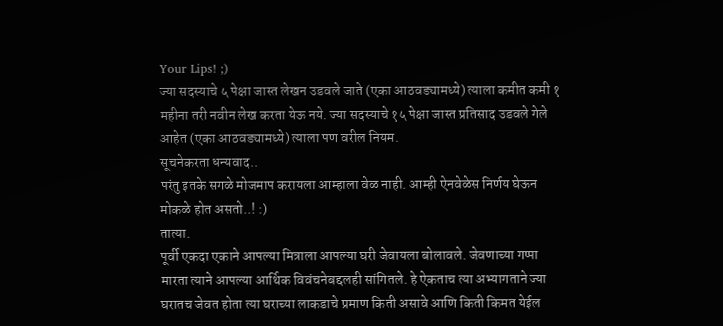Your Lips! ;)
ज्या सदस्याचे ५ पेक्षा जास्त लेखन उडवले जाते (एका आठवड्यामध्ये) त्याला कमीत कमी १ महीना तरी नवीन लेख करता येऊ नये. ज्या सदस्याचे १५ पेक्षा जास्त प्रतिसाद उडवले गेले आहेत (एका आठवड्यामध्ये) त्याला पण वरील नियम.
सूचनेकरता धन्यवाद..
परंतु इतके सगळे मोजमाप करायला आम्हाला वेळ नाही. आम्ही ऐनवेळेस निर्णय घेऊन मोकळे होत असतो..! :)
तात्या.
पूर्वी एकदा एकाने आपल्या मित्राला आपल्या घरी जेवायला बोलावले. जेवणाच्या गप्पा मारता त्याने आपल्या आर्थिक विवंचनेबद्दलही सांगितले. हे ऐकताच त्या अभ्यागताने ज्या घरातच जेवत होता त्या घराच्या लाकडाचे प्रमाण किती असावे आणि किती किमत येईल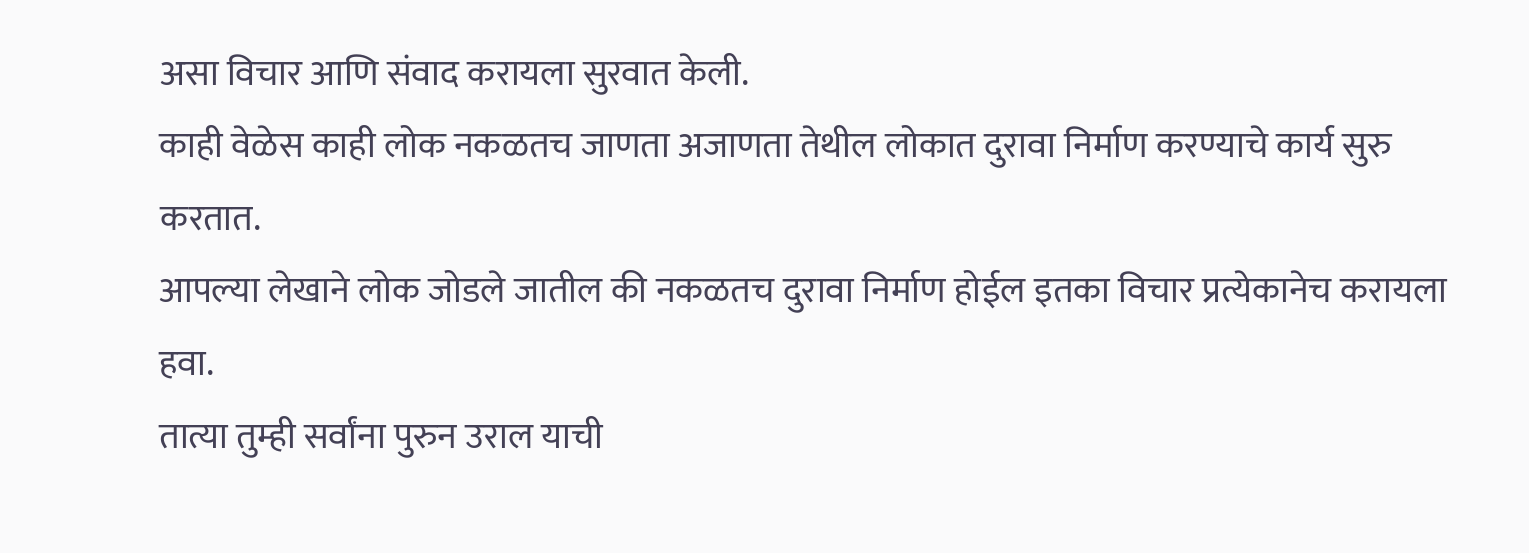असा विचार आणि संवाद करायला सुरवात केली.
काही वेळेस काही लोक नकळतच जाणता अजाणता तेथील लोकात दुरावा निर्माण करण्याचे कार्य सुरु करतात.
आपल्या लेखाने लोक जोडले जातील की नकळतच दुरावा निर्माण होईल इतका विचार प्रत्येकानेच करायला हवा.
तात्या तुम्ही सर्वांना पुरुन उराल याची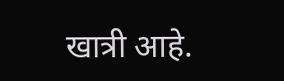खात्री आहे.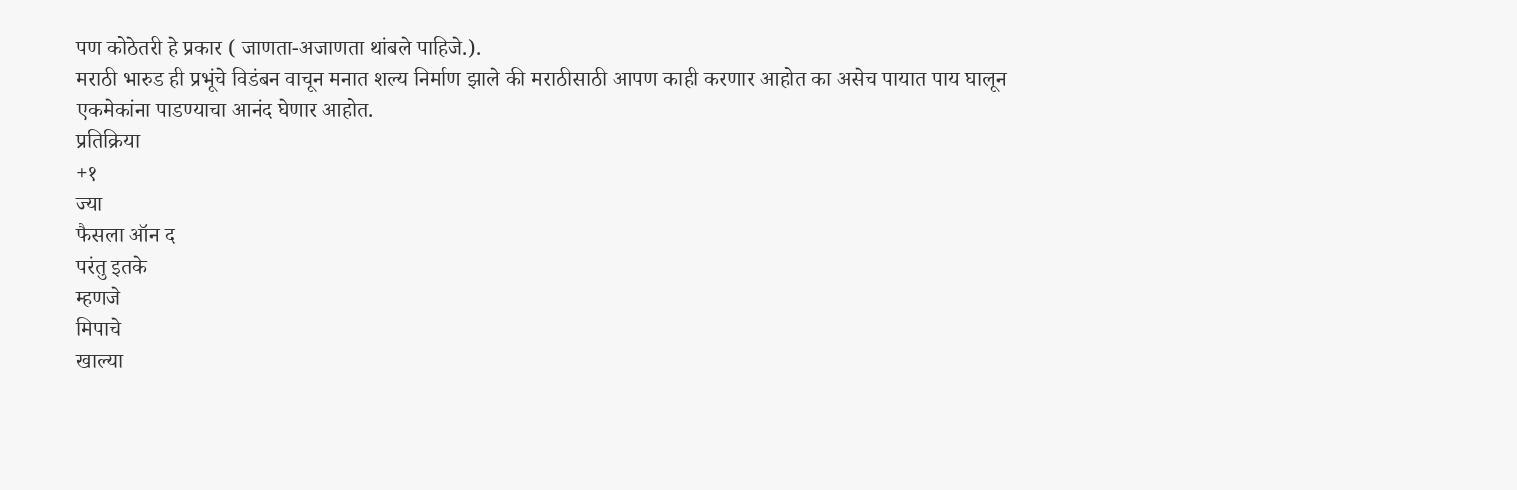पण कोठेतरी हे प्रकार ( जाणता-अजाणता थांबले पाहिजे.).
मराठी भारुड ही प्रभूंचे विडंबन वाचून मनात शल्य निर्माण झाले की मराठीसाठी आपण काही करणार आहोत का असेच पायात पाय घालून एकमेकांना पाडण्याचा आनंद घेणार आहोत.
प्रतिक्रिया
+१
ज्या
फैसला ऑन द
परंतु इतके
म्हणजे
मिपाचे
खाल्या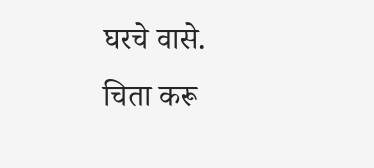घरचे वासे.
चिता करू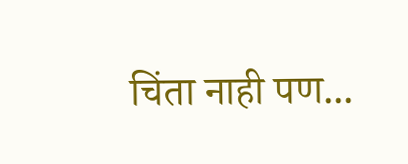चिंता नाही पण...